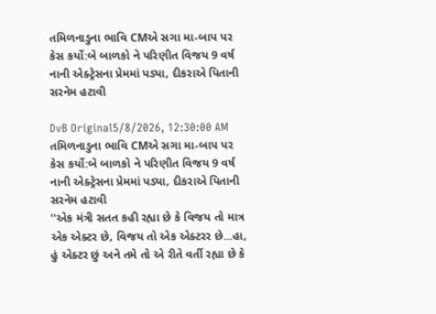તમિળનાડુના ભાવિ CMએ સગા મા-બાપ પર કેસ કર્યો:બે બાળકો ને પરિણીત વિજય 9 વર્ષ નાની એક્ટ્રેસના પ્રેમમાં પડ્યા, દીકરાએ પિતાની સરનેમ હટાવી

DvB Original5/8/2026, 12:30:00 AM
તમિળનાડુના ભાવિ CMએ સગા મા-બાપ પર કેસ કર્યો:બે બાળકો ને પરિણીત વિજય 9 વર્ષ નાની એક્ટ્રેસના પ્રેમમાં પડ્યા, દીકરાએ પિતાની સરનેમ હટાવી
''એક મંત્રી સતત કહી રહ્યા છે કે વિજય તો માત્ર એક એક્ટર છે, વિજય તો એક એક્ટરર છે...હા, હું એક્ટર છું અને તમે તો એ રીતે વર્તી રહ્યા છે કે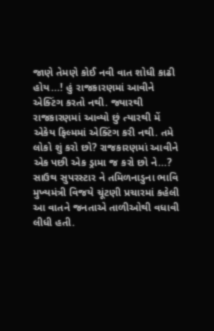જાણે તેમણે કોઈ નવી વાત શોધી કાઢી હોય...! હું રાજકારણમાં આવીને એક્ટિંગ કરતો નથી. જ્યારથી રાજકારણમાં આવ્યો છું ત્યારથી મેં એકેય ફિલ્મમાં એક્ટિંગ કરી નથી. તમે લોકો શું કરો છો? રાજકારણમાં આવીને એક પછી એક ડ્રામા જ કરો છો ને...? સાઉથ સુપરસ્ટાર ને તમિળનાડુના ભાવિ મુખ્યમંત્રી વિજયે ચૂંટણી પ્રચારમાં કહેલી આ વાતને જનતાએ તાળીઓથી વધાવી લીધી હતી.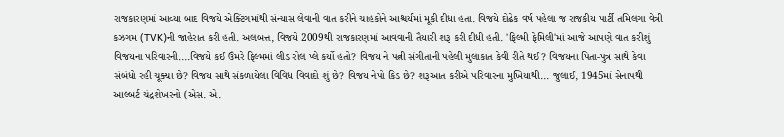રાજકારણમાં આવ્યા બાદ વિજયે એક્ટિંગમાંથી સંન્યાસ લેવાની વાત કરીને ચાહકોને આશ્ચર્યમાં મૂકી દીધા હતા. વિજયે દોઢેક વર્ષ પહેલા જ રાજકીય પાર્ટી તમિલગા વેત્રી કઝગમ (TVK)ની જાહેરાત કરી હતી. અલબત્ત, વિજયે 2009થી રાજકારણમાં આવવાની તૈયારી શરૂ કરી દીધી હતી. 'ફિલ્મી ફેમિલી'માં આજે આપણે વાત કરીશું વિજયના પરિવારની....વિજયે કઈ ઉંમરે ફિલ્મમાં લીડ રોલ પ્લે કર્યો હતો? વિજય ને પત્ની સંગીતાની પહેલી મુલાકાત કેવી રીતે થઈ? વિજયના પિતા-પુત્ર સાથે કેવા સંબંધો રહી ચૂક્યા છે? વિજય સાથે સંકળાયેલા વિવિધ વિવાદો શું છે? વિજય નેપો કિડ છે? શરૂઆત કરીએ પરિવારના મુખિયાથી... જુલાઈ, 1945માં સેનાપથી આલ્બર્ટ ચંદ્રશેખરનો (એસ. એ.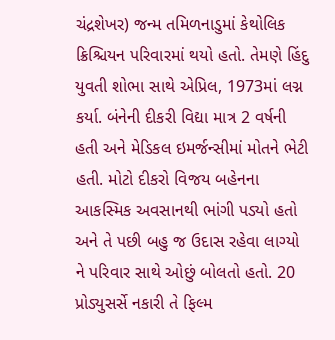ચંદ્રશેખર) જન્મ તમિળનાડુમાં કેથોલિક ક્રિશ્ચિયન પરિવારમાં થયો હતો. તેમણે હિંદુ યુવતી શોભા સાથે એપ્રિલ, 1973માં લગ્ન કર્યા. બંનેની દીકરી વિદ્યા માત્ર 2 વર્ષની હતી અને મેડિકલ ઇમર્જન્સીમાં મોતને ભેટી હતી. મોટો દીકરો વિજય બહેનના આકસ્મિક અવસાનથી ભાંગી પડ્યો હતો અને તે પછી બહુ જ ઉદાસ રહેવા લાગ્યો ને પરિવાર સાથે ઓછું બોલતો હતો. 20 પ્રોડ્યુસર્સે નકારી તે ફિલ્મ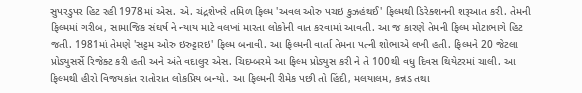સુપરડુપર હિટ રહી 1978માં એસ. એ. ચંદ્રશેખરે તમિળ ફિલ્મ 'અવલ ઓરુ પચઇ કુઝહંથઈ' ફિલ્મથી ડિરેક્શનની શરૂઆત કરી. તેમની ફિલ્મમાં ગરીબ, સામાજિક સંઘર્ષ ને ન્યાય માટે વલખાં મારતા લોકોની વાત કરવામાં આવતી. આ જ કારણે તેમની ફિલ્મ મોટાભાગે હિટ જતી. 1981માં તેમણે 'સટ્ટમ ઓરુ ઇરુટ્ટારઇ' ફિલ્મ બનાવી. આ ફિલ્મની વાર્તા તેમના પત્ની શોભાએ લખી હતી. ફિલ્મને 20 જેટલા પ્રોડ્યુસર્સે રિજેક્ટ કરી હતી અને અંતે વદાલુર એસ. ચિદમ્બરમે આ ફિલ્મ પ્રોડ્યુસ કરી ને તે 100થી વધુ દિવસ થિયેટરમાં ચાલી. આ ફિલ્મથી હીરો વિજયકાંત રાતોરાત લોકપ્રિય બન્યો. આ ફિલ્મની રીમેક પછી તો હિંદી, મલયાલમ, કન્નડ તથા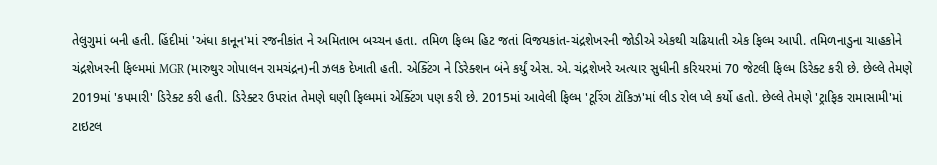તેલુગુમાં બની હતી. હિંદીમાં 'અંધા કાનૂન'માં રજનીકાંત ને અમિતાભ બચ્ચન હતા. તમિળ ફિલ્મ હિટ જતાં વિજયકાંત-ચંદ્રશેખરની જોડીએ એકથી ચઢિયાતી એક ફિલ્મ આપી. તમિળનાડુના ચાહકોને ચંદ્રશેખરની ફિલ્મમાં MGR (મારુથુર ગોપાલન રામચંદ્રન)ની ઝલક દેખાતી હતી. એક્ટિંગ ને ડિરેક્શન બંને કર્યું એસ. એ. ચંદ્રશેખરે અત્યાર સુધીની કરિયરમાં 70 જેટલી ફિલ્મ ડિરેક્ટ કરી છે. છેલ્લે તેમણે 2019માં 'કપમારી' ડિરેક્ટ કરી હતી. ડિરેક્ટર ઉપરાંત તેમણે ઘણી ફિલ્મમાં એક્ટિંગ પણ કરી છે. 2015માં આવેલી ફિલ્મ 'ટૂરિંગ ટૉકિઝ'માં લીડ રોલ પ્લે કર્યો હતો. છેલ્લે તેમણે 'ટ્રાફિક રામાસામી'માં ટાઇટલ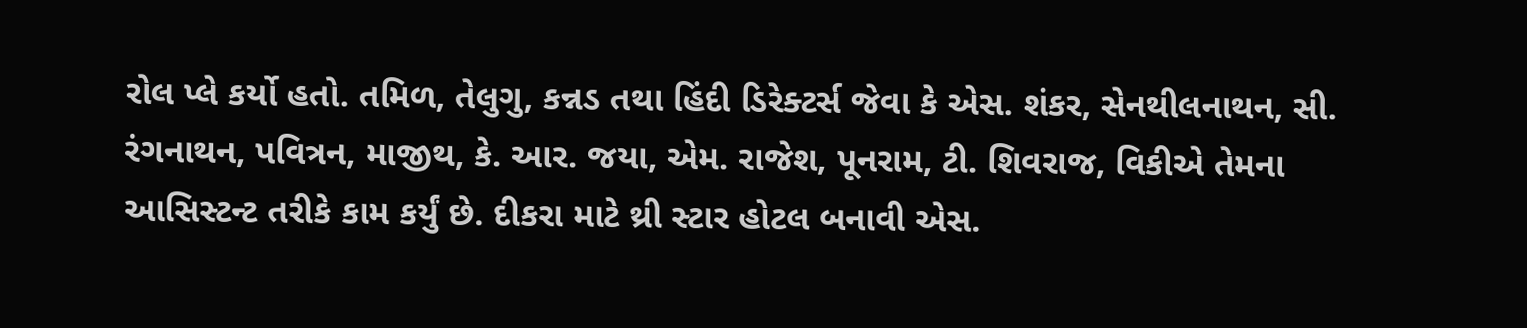રોલ પ્લે કર્યો હતો. તમિળ, તેલુગુ, કન્નડ તથા હિંદી ડિરેક્ટર્સ જેવા કે એસ. શંકર, સેનથીલનાથન, સી. રંગનાથન, પવિત્રન, માજીથ, કે. આર. જયા, એમ. રાજેશ, પૂનરામ, ટી. શિવરાજ, વિકીએ તેમના આસિસ્ટન્ટ તરીકે કામ કર્યું છે. દીકરા માટે થ્રી સ્ટાર હોટલ બનાવી એસ.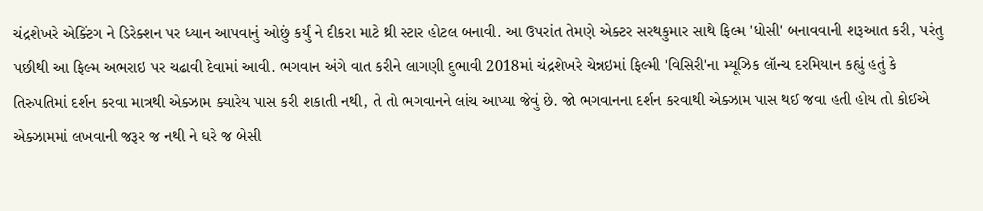ચંદ્રશેખરે એક્ટિંગ ને ડિરેક્શન પર ધ્યાન આપવાનું ઓછું કર્યું ને દીકરા માટે થ્રી સ્ટાર હોટલ બનાવી. આ ઉપરાંત તેમણે એક્ટર સરથકુમાર સાથે ફિલ્મ 'ધોસી' બનાવવાની શરૂઆત કરી, પરંતુ પછીથી આ ફિલ્મ અભરાઇ પર ચઢાવી દેવામાં આવી. ભગવાન અંગે વાત કરીને લાગણી દુભાવી 2018માં ચંદ્રશેખરે ચેન્નઇમાં ફિલ્મી 'વિસિરી'ના મ્યૂઝિક લૉન્ચ દરમિયાન કહ્યું હતું કે તિરુપતિમાં દર્શન કરવા માત્રથી એક્ઝામ ક્યારેય પાસ કરી શકાતી નથી, તે તો ભગવાનને લાંચ આપ્યા જેવું છે. જો ભગવાનના દર્શન કરવાથી એક્ઝામ પાસ થઈ જવા હતી હોય તો કોઈએ એક્ઝામમાં લખવાની જરૂર જ નથી ને ઘરે જ બેસી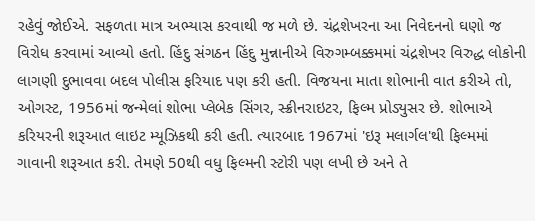રહેવું જોઈએ. સફળતા માત્ર અભ્યાસ કરવાથી જ મળે છે. ચંદ્રશેખરના આ નિવેદનનો ઘણો જ વિરોધ કરવામાં આવ્યો હતો. હિંદુ સંગઠન હિંદુ મુન્નાનીએ વિરુગમ્બક્કમમાં ચંદ્રશેખર વિરુદ્ધ લોકોની લાગણી દુભાવવા બદલ પોલીસ ફરિયાદ પણ કરી હતી. વિજયના માતા શોભાની વાત કરીએ તો, ઓગસ્ટ, 1956માં જન્મેલાં શોભા પ્લેબેક સિંગર, સ્ક્રીનરાઇટર, ફિલ્મ પ્રોડ્યુસર છે. શોભાએ કરિયરની શરૂઆત લાઇટ મ્યૂઝિકથી કરી હતી. ત્યારબાદ 1967માં 'ઇરૂ મલાર્ગલ'થી ફિલ્મમાં ગાવાની શરૂઆત કરી. તેમણે 50થી વધુ ફિલ્મની સ્ટોરી પણ લખી છે અને તે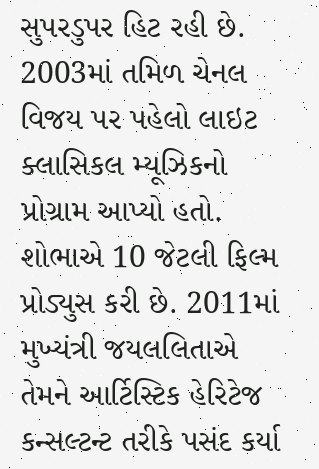સુપરડુપર હિટ રહી છે. 2003માં તમિળ ચેનલ વિજય પર પહેલો લાઇટ ક્લાસિકલ મ્યૂઝિકનો પ્રોગ્રામ આપ્યો હતો. શોભાએ 10 જેટલી ફિલ્મ પ્રોડ્યુસ કરી છે. 2011માં મુખ્યંત્રી જયલલિતાએ તેમને આર્ટિસ્ટિક હેરિટેજ કન્સલ્ટન્ટ તરીકે પસંદ કર્યા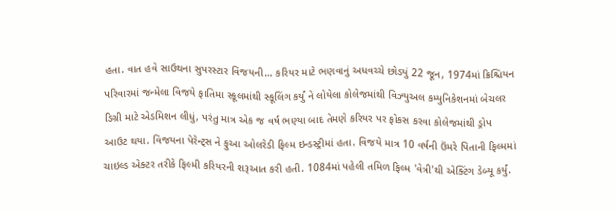હતા. વાત હવે સાઉથના સુપરસ્ટાર વિજયની… કરિયર માટે ભણવાનું અધવચ્ચે છોડ્યું 22 જૂન, 1974માં ક્રિશ્ચિયન પરિવારમાં જન્મેલા વિજયે ફાતિમા સ્કૂલમાંથી સ્કૂલિંગ કર્યું ને લોયેલા કોલેજમાંથી વિઝ્યુઅલ કમ્યુનિકેશનમાં બેચલર ડિગ્રી માટે એડમિશન લીધું, પરંતુ માત્ર એક જ વર્ષ ભણ્યા બાદ તેમણે કરિયર પર ફોકસ કરવા કોલેજમાંથી ડ્રોપ આઉટ થયા. વિજયના પેરેન્ટ્સ ને ફુઆ ઓલરેડી ફિલ્મ ઇન્ડસ્ટ્રીમાં હતા. વિજયે માત્ર 10 વર્ષની ઉંમરે પિતાની ફિલ્મમાં ચાઇલ્ડ એક્ટર તરીકે ફિલ્મી કરિયરની શરૂઆત કરી હતી. 1084માં પહેલી તમિળ ફિલ્મ 'વેત્રી'થી એક્ટિંગ ડેબ્યૂ કર્યું.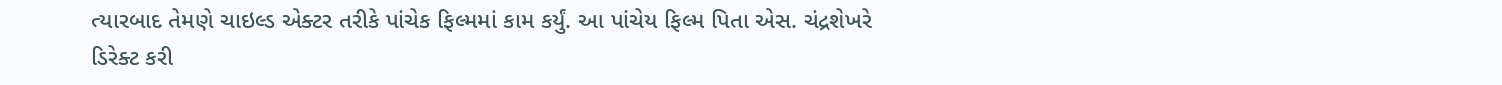ત્યારબાદ તેમણે ચાઇલ્ડ એક્ટર તરીકે પાંચેક ફિલ્મમાં કામ કર્યું. આ પાંચેય ફિલ્મ પિતા એસ. ચંદ્રશેખરે ડિરેક્ટ કરી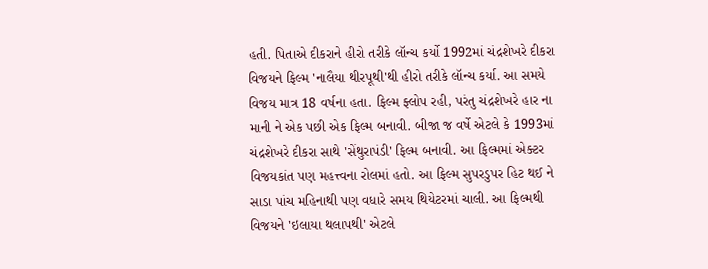હતી. પિતાએ દીકરાને હીરો તરીકે લૉન્ચ કર્યો 1992માં ચંદ્રશેખરે દીકરા વિજયને ફિલ્મ 'નાલૈયા થીરપૂથી'થી હીરો તરીકે લૉન્ચ કર્યા. આ સમયે વિજય માત્ર 18 વર્ષના હતા. ફિલ્મ ફ્લોપ રહી, પરંતુ ચંદ્રશેખરે હાર ના માની ને એક પછી એક ફિલ્મ બનાવી. બીજા જ વર્ષે એટલે કે 1993માં ચંદ્રશેખરે દીકરા સાથે 'સેંથુરાપંડી' ફિલ્મ બનાવી. આ ફિલ્મમાં એક્ટર વિજયકાંત પણ મહત્ત્વના રોલમાં હતો. આ ફિલ્મ સુપરડુપર હિટ થઈ ને સાડા પાંચ મહિનાથી પણ વધારે સમય થિયેટરમાં ચાલી. આ ફિલ્મથી વિજયને 'ઇલાયા થલાપથી' એટલે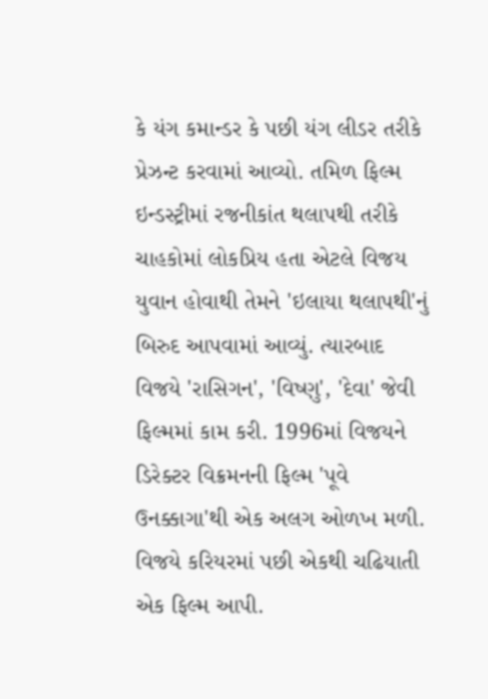કે યંગ કમાન્ડર કે પછી યંગ લીડર તરીકે પ્રેઝન્ટ કરવામાં આવ્યો. તમિળ ફિલ્મ ઇન્ડસ્ટ્રીમાં રજનીકાંત થલાપથી તરીકે ચાહકોમાં લોકપ્રિય હતા એટલે વિજય યુવાન હોવાથી તેમને 'ઇલાયા થલાપથી'નું બિરુદ આપવામાં આવ્યું. ત્યારબાદ વિજયે 'રાસિગન', 'વિષ્ણુ', 'દેવા' જેવી ફિલ્મમાં કામ કરી. 1996માં વિજયને ડિરેક્ટર વિક્રમનની ફિલ્મ 'પૂવે ઉનક્કાગા'થી એક અલગ ઓળખ મળી. વિજયે કરિયરમાં પછી એકથી ચઢિયાતી એક ફિલ્મ આપી.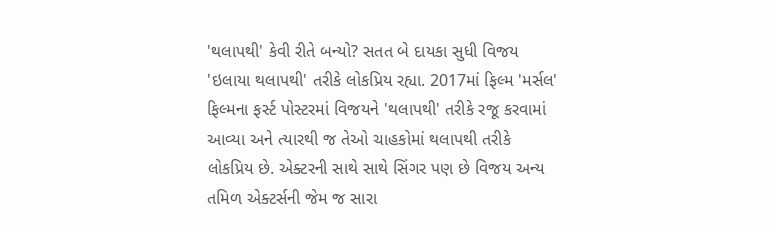'થલાપથી' કેવી રીતે બન્યો? સતત બે દાયકા સુધી વિજય 'ઇલાયા થલાપથી' તરીકે લોકપ્રિય રહ્યા. 2017માં ફિલ્મ 'મર્સલ' ફિલ્મના ફર્સ્ટ પોસ્ટરમાં વિજયને 'થલાપથી' તરીકે રજૂ કરવામાં આવ્યા અને ત્યારથી જ તેઓ ચાહકોમાં થલાપથી તરીકે લોકપ્રિય છે. એક્ટરની સાથે સાથે સિંગર પણ છે વિજય અન્ય તમિળ એક્ટર્સની જેમ જ સારા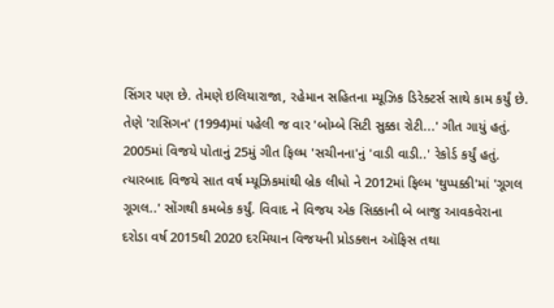સિંગર પણ છે. તેમણે ઇલિયારાજા, રહેમાન સહિતના મ્યૂઝિક ડિરેક્ટર્સ સાથે કામ કર્યું છે. તેણે 'રાસિગન' (1994)માં પહેલી જ વાર 'બોમ્બે સિટી સુક્કા રોટી...' ગીત ગાયું હતું. 2005માં વિજયે પોતાનું 25મું ગીત ફિલ્મ 'સચીનના'નું 'વાડી વાડી..' રેકોર્ડ કર્યું હતું. ત્યારબાદ વિજયે સાત વર્ષ મ્યૂઝિકમાંથી બ્રેક લીધો ને 2012માં ફિલ્મ 'થુપ્પક્કી'માં 'ગૂગલ ગૂગલ..' સોંગથી કમબેક કર્યું. વિવાદ ને વિજય એક સિક્કાની બે બાજુ આવકવેરાના દરોડા વર્ષ 2015થી 2020 દરમિયાન વિજયની પ્રોડક્શન ઑફિસ તથા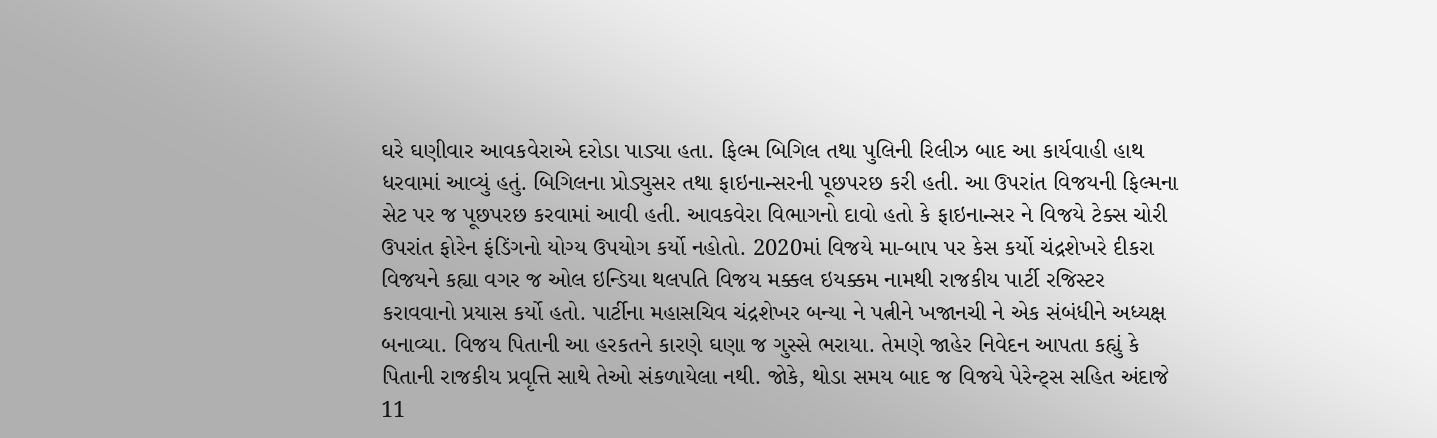ઘરે ઘણીવાર આવકવેરાએ દરોડા પાડ્યા હતા. ફિલ્મ બિગિલ તથા પુલિની રિલીઝ બાદ આ કાર્યવાહી હાથ ધરવામાં આવ્યું હતું. બિગિલના પ્રોડ્યુસર તથા ફાઇનાન્સરની પૂછપરછ કરી હતી. આ ઉપરાંત વિજયની ફિલ્મના સેટ પર જ પૂછપરછ કરવામાં આવી હતી. આવકવેરા વિભાગનો દાવો હતો કે ફાઇનાન્સર ને વિજયે ટેક્સ ચોરી ઉપરાંત ફોરેન ફંડિંગનો યોગ્ય ઉપયોગ કર્યો નહોતો. 2020માં વિજયે મા-બાપ પર કેસ કર્યો ચંદ્રશેખરે દીકરા વિજયને કહ્યા વગર જ ઓલ ઇન્ડિયા થલપતિ વિજય મક્કલ ઇયક્કમ નામથી રાજકીય પાર્ટી રજિસ્ટર કરાવવાનો પ્રયાસ કર્યો હતો. પાર્ટીના મહાસચિવ ચંદ્રશેખર બન્યા ને પત્નીને ખજાનચી ને એક સંબંધીને અધ્યક્ષ બનાવ્યા. વિજય પિતાની આ હરકતને કારણે ઘણા જ ગુસ્સે ભરાયા. તેમણે જાહેર નિવેદન આપતા કહ્યું કે પિતાની રાજકીય પ્રવૃત્તિ સાથે તેઓ સંકળાયેલા નથી. જોકે, થોડા સમય બાદ જ વિજયે પેરેન્ટ્સ સહિત અંદાજે 11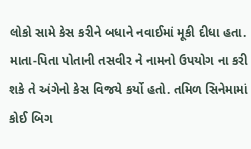લોકો સામે કેસ કરીને બધાને નવાઈમાં મૂકી દીધા હતા. માતા-પિતા પોતાની તસવીર ને નામનો ઉપયોગ ના કરી શકે તે અંગેનો કેસ વિજયે કર્યો હતો. તમિળ સિનેમામાં કોઈ બિગ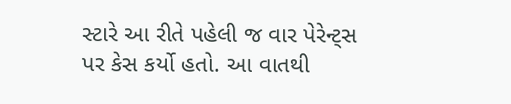સ્ટારે આ રીતે પહેલી જ વાર પેરેન્ટ્સ પર કેસ કર્યો હતો. આ વાતથી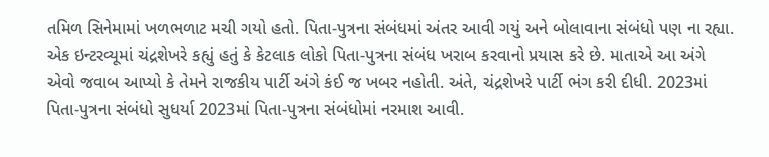તમિળ સિનેમામાં ખળભળાટ મચી ગયો હતો. પિતા-પુત્રના સંબંધમાં અંતર આવી ગયું અને બોલાવાના સંબંધો પણ ના રહ્યા. એક ઇન્ટરવ્યૂમાં ચંદ્રશેખરે કહ્યું હતું કે કેટલાક લોકો પિતા-પુત્રના સંબંધ ખરાબ કરવાનો પ્રયાસ કરે છે. માતાએ આ અંગે એવો જવાબ આપ્યો કે તેમને રાજકીય પાર્ટી અંગે કંઈ જ ખબર નહોતી. અંતે, ચંદ્રશેખરે પાર્ટી ભંગ કરી દીધી. 2023માં પિતા-પુત્રના સંબંધો સુધર્યા 2023માં પિતા-પુત્રના સંબંધોમાં નરમાશ આવી.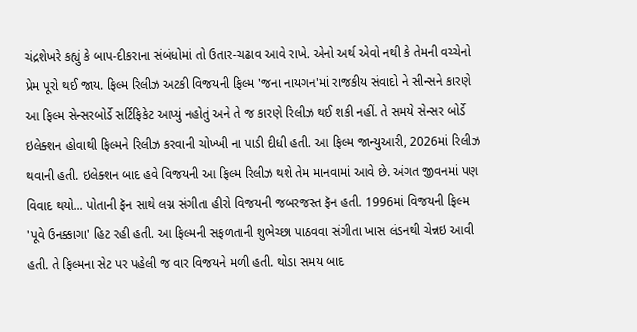ચંદ્રશેખરે કહ્યું કે બાપ-દીકરાના સંબંધોમાં તો ઉતાર-ચઢાવ આવે રાખે. એનો અર્થ એવો નથી કે તેમની વચ્ચેનો પ્રેમ પૂરો થઈ જાય. ફિલ્મ રિલીઝ અટકી વિજયની ફિલ્મ 'જના નાયગન'માં રાજકીય સંવાદો ને સીન્સને કારણે આ ફિલ્મ સેન્સરબોર્ડે સર્ટિફિકેટ આપ્યું નહોતું અને તે જ કારણે રિલીઝ થઈ શકી નહીં. તે સમયે સેન્સર બોર્ડે ઇલેક્શન હોવાથી ફિલ્મને રિલીઝ કરવાની ચોખ્ખી ના પાડી દીધી હતી. આ ફિલ્મ જાન્યુઆરી, 2026માં રિલીઝ થવાની હતી. ઇલેક્શન બાદ હવે વિજયની આ ફિલ્મ રિલીઝ થશે તેમ માનવામાં આવે છે. અંગત જીવનમાં પણ વિવાદ થયો... પોતાની ફૅન સાથે લગ્ન સંગીતા હીરો વિજયની જબરજસ્ત ફૅન હતી. 1996માં વિજયની ફિલ્મ 'પૂવે ઉનક્કાગા' હિટ રહી હતી. આ ફિલ્મની સફળતાની શુભેચ્છા પાઠવવા સંગીતા ખાસ લંડનથી ચેન્નઇ આવી હતી. તે ફિલ્મના સેટ પર પહેલી જ વાર વિજયને મળી હતી. થોડા સમય બાદ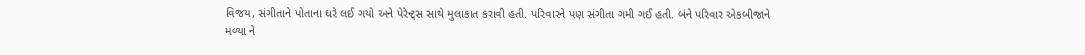વિજય, સંગીતાને પોતાના ઘરે લઈ ગયો અને પેરેન્ટ્સ સાથે મુલાકાત કરાવી હતી. પરિવારને પણ સંગીતા ગમી ગઈ હતી. બંને પરિવાર એકબીજાને મળ્યા ને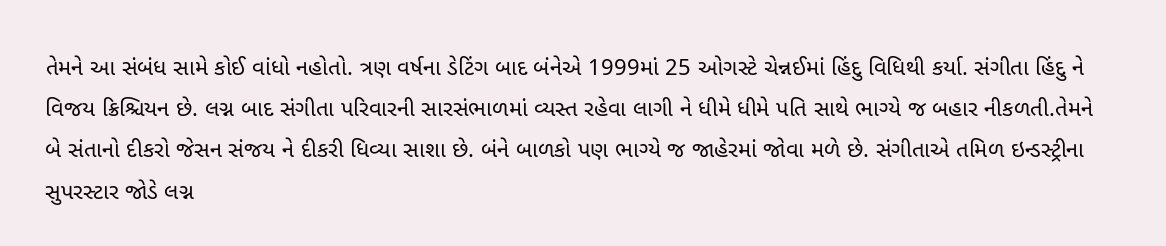તેમને આ સંબંધ સામે કોઈ વાંધો નહોતો. ત્રણ વર્ષના ડેટિંગ બાદ બંનેએ 1999માં 25 ઓગસ્ટે ચેન્નઈમાં હિંદુ વિધિથી કર્યા. સંગીતા હિંદુ ને વિજય ક્રિશ્ચિયન છે. લગ્ન બાદ સંગીતા પરિવારની સારસંભાળમાં વ્યસ્ત રહેવા લાગી ને ધીમે ધીમે પતિ સાથે ભાગ્યે જ બહાર નીકળતી.તેમને બે સંતાનો દીકરો જેસન સંજય ને દીકરી ધિવ્યા સાશા છે. બંને બાળકો પણ ભાગ્યે જ જાહેરમાં જોવા મળે છે. સંગીતાએ તમિળ ઇન્ડસ્ટ્રીના સુપરસ્ટાર જોડે લગ્ન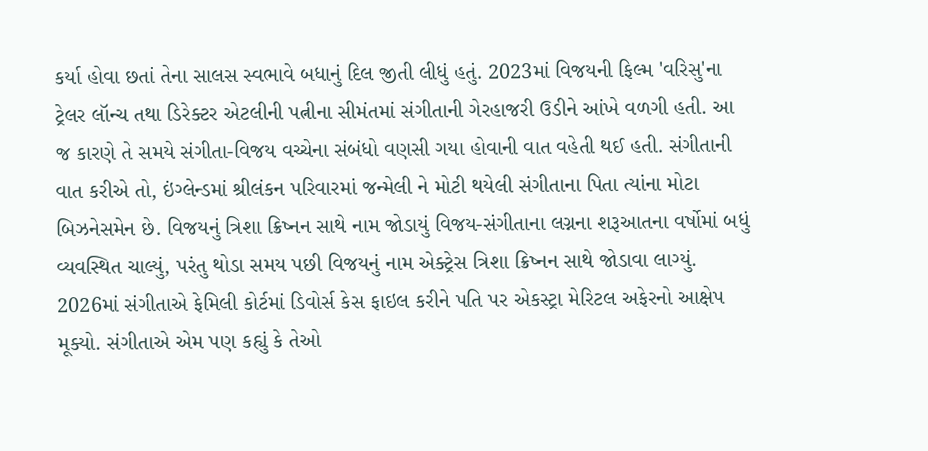કર્યા હોવા છતાં તેના સાલસ સ્વભાવે બધાનું દિલ જીતી લીધું હતું. 2023માં વિજયની ફિલ્મ 'વરિસુ'ના ટ્રેલર લૉન્ચ તથા ડિરેક્ટર એટલીની પત્નીના સીમંતમાં સંગીતાની ગેરહાજરી ઉડીને આંખે વળગી હતી. આ જ કારણે તે સમયે સંગીતા-વિજય વચ્ચેના સંબંધો વણસી ગયા હોવાની વાત વહેતી થઈ હતી. સંગીતાની વાત કરીએ તો, ઇંગ્લેન્ડમાં શ્રીલંકન પરિવારમાં જન્મેલી ને મોટી થયેલી સંગીતાના પિતા ત્યાંના મોટા બિઝનેસમેન છે. વિજયનું ત્રિશા ક્રિષ્નન સાથે નામ જોડાયું વિજય-સંગીતાના લગ્નના શરૂઆતના વર્ષોમાં બધું વ્યવસ્થિત ચાલ્યું, પરંતુ થોડા સમય પછી વિજયનું નામ એક્ટ્રેસ ત્રિશા ક્રિષ્નન સાથે જોડાવા લાગ્યું. 2026માં સંગીતાએ ફેમિલી કોર્ટમાં ડિવોર્સ કેસ ફાઇલ કરીને પતિ પર એકસ્ટ્રા મેરિટલ અફેરનો આક્ષેપ મૂક્યો. સંગીતાએ એમ પણ કહ્યું કે તેઓ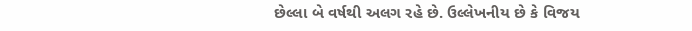છેલ્લા બે વર્ષથી અલગ રહે છે. ઉલ્લેખનીય છે કે વિજય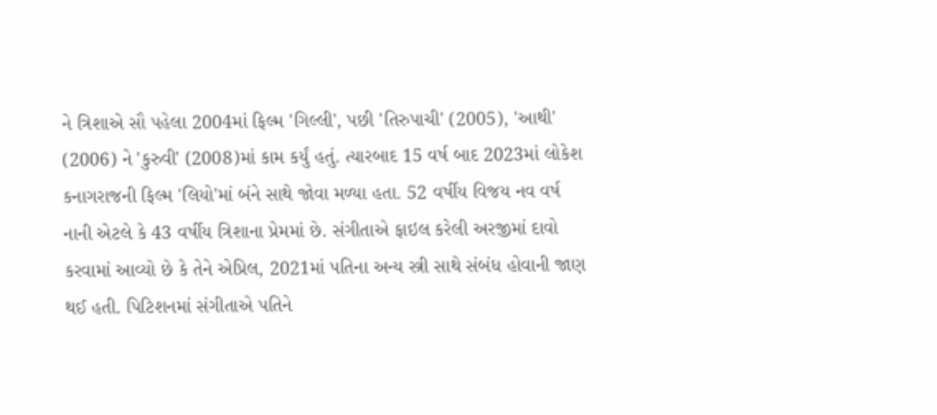ને ત્રિશાએ સૌ પહેલા 2004માં ફિલ્મ 'ગિલ્લી', પછી 'તિરુપાચી' (2005), 'આથી' (2006) ને 'કુરુવી' (2008)માં કામ કર્યું હતું. ત્યારબાદ 15 વર્ષ બાદ 2023માં લોકેશ કનાગરાજની ફિલ્મ 'લિયો'માં બંને સાથે જોવા મળ્યા હતા. 52 વર્ષીય વિજય નવ વર્ષ નાની એટલે કે 43 વર્ષીય ત્રિશાના પ્રેમમાં છે. સંગીતાએ ફાઇલ કરેલી અરજીમાં દાવો કરવામાં આવ્યો છે કે તેને એપ્રિલ, 2021માં પતિના અન્ય સ્ત્રી સાથે સંબંધ હોવાની જાણ થઈ હતી. પિટિશનમાં સંગીતાએ પતિને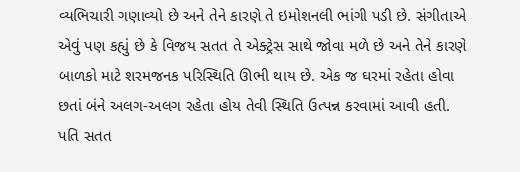વ્યભિચારી ગણાવ્યો છે અને તેને કારણે તે ઇમોશનલી ભાંગી પડી છે. સંગીતાએ એવું પણ કહ્યું છે કે વિજય સતત તે એક્ટ્રેસ સાથે જોવા મળે છે અને તેને કારણે બાળકો માટે શરમજનક પરિસ્થિતિ ઊભી થાય છે. એક જ ઘરમાં રહેતા હોવા છતાં બંને અલગ-અલગ રહેતા હોય તેવી સ્થિતિ ઉત્પન્ન કરવામાં આવી હતી. પતિ સતત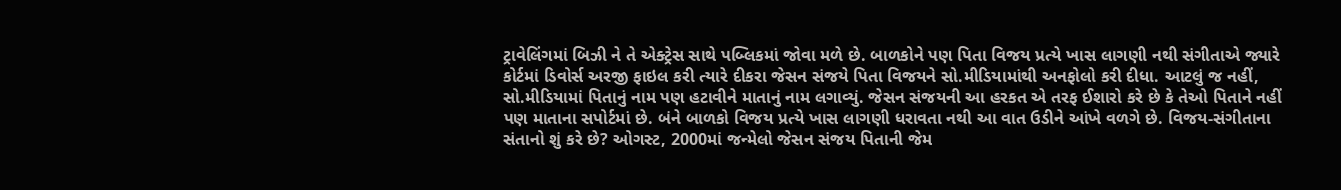ટ્રાવેલિંગમાં બિઝી ને તે એક્ટ્રેસ સાથે પબ્લિકમાં જોવા મળે છે. બાળકોને પણ પિતા વિજય પ્રત્યે ખાસ લાગણી નથી સંગીતાએ જ્યારે કોર્ટમાં ડિવોર્સ અરજી ફાઇલ કરી ત્યારે દીકરા જેસન સંજયે પિતા વિજયને સો.મીડિયામાંથી અનફોલો કરી દીધા. આટલું જ નહીં, સો.મીડિયામાં પિતાનું નામ પણ હટાવીને માતાનું નામ લગાવ્યું. જેસન સંજયની આ હરકત એ તરફ ઈશારો કરે છે કે તેઓ પિતાને નહીં પણ માતાના સપોર્ટમાં છે. બંને બાળકો વિજય પ્રત્યે ખાસ લાગણી ધરાવતા નથી આ વાત ઉડીને આંખે વળગે છે. વિજય-સંગીતાના સંતાનો શું કરે છે? ઓગસ્ટ, 2000માં જન્મેલો જેસન સંજય પિતાની જેમ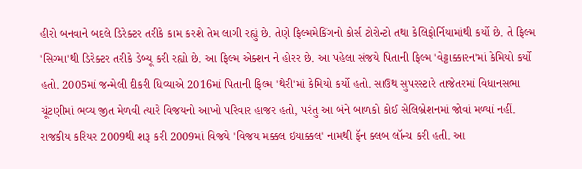હીરો બનવાને બદલે ડિરેક્ટર તરીકે કામ કરશે તેમ લાગી રહ્યું છે. તેણે ફિલ્મમેકિંગનો કોર્સ ટોરોન્ટો તથા કેલિફોર્નિયામાંથી કર્યો છે. તે ફિલ્મ 'સિગ્મા'થી ડિરેક્ટર તરીકે ડેબ્યૂ કરી રહ્યો છે. આ ફિલ્મ એક્શન ને હોરર છે. આ પહેલા સંજયે પિતાની ફિલ્મ 'વેટ્ટાક્કારન'માં કેમિયો કર્યો હતો. 2005માં જન્મેલી દીકરી ધિવ્યાએ 2016માં પિતાની ફિલ્મ 'થેરી'માં કેમિયો કર્યો હતો. સાઉથ સુપરસ્ટારે તાજેતરમાં વિધાનસભા ચૂંટણીમાં ભવ્ય જીત મેળવી ત્યારે વિજયનો આખો પરિવાર હાજર હતો, પરંતુ આ બંને બાળકો કોઈ સેલિબ્રેશનમાં જોવાં મળ્યાં નહીં. રાજકીય કરિયર 2009થી શરૂ કરી 2009માં વિજયે 'વિજય મક્કલ ઇયાક્કલ' નામથી ફૅન ક્લબ લૉન્ચ કરી હતી. આ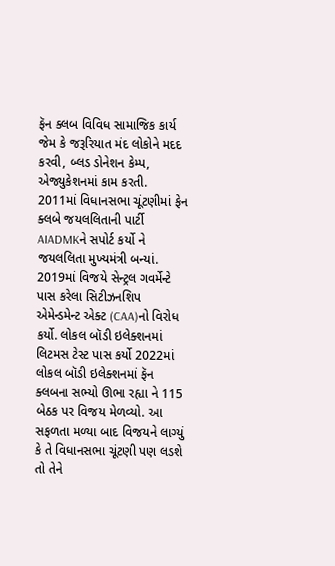ફૅન ક્લબ વિવિધ સામાજિક કાર્ય જેમ કે જરૂરિયાત મંદ લોકોને મદદ કરવી, બ્લડ ડોનેશન કેમ્પ, એજ્યુકેશનમાં કામ કરતી. 2011માં વિધાનસભા ચૂંટણીમાં ફેન ક્લબે જયલલિતાની પાર્ટી AIADMKને સપોર્ટ કર્યો ને જયલલિતા મુખ્યમંત્રી બન્યાં. 2019માં વિજયે સેન્ટ્રલ ગવર્મેન્ટે પાસ કરેલા સિટીઝનશિપ એમેન્ડમેન્ટ એક્ટ (CAA)નો વિરોધ કર્યો. લોકલ બૉડી ઇલેક્શનમાં લિટમસ ટેસ્ટ પાસ કર્યો 2022માં લોકલ બૉડી ઇલેક્શનમાં ફૅન ક્લબના સભ્યો ઊભા રહ્યા ને 115 બેઠક પર વિજય મેળવ્યો. આ સફળતા મળ્યા બાદ વિજયને લાગ્યું કે તે વિધાનસભા ચૂંટણી પણ લડશે તો તેને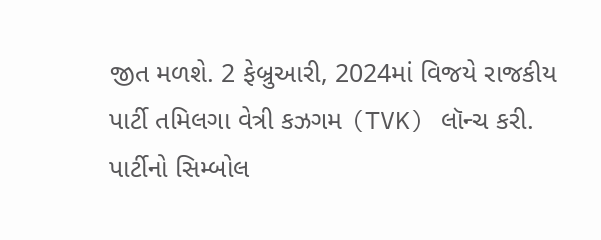જીત મળશે. 2 ફેબ્રુઆરી, 2024માં વિજયે રાજકીય પાર્ટી તમિલગા વેત્રી કઝગમ (TVK) લૉન્ચ કરી. પાર્ટીનો સિમ્બોલ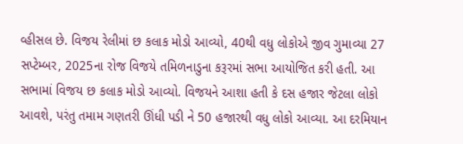વ્હીસલ છે. વિજય રેલીમાં છ કલાક મોડો આવ્યો, 40થી વધુ લોકોએ જીવ ગુમાવ્યા 27 સપ્ટેમ્બર, 2025ના રોજ વિજયે તમિળનાડુના કરૂરમાં સભા આયોજિત કરી હતી. આ સભામાં વિજય છ કલાક મોડો આવ્યો. વિજયને આશા હતી કે દસ હજાર જેટલા લોકો આવશે, પરંતુ તમામ ગણતરી ઊંધી પડી ને 50 હજારથી વધુ લોકો આવ્યા. આ દરમિયાન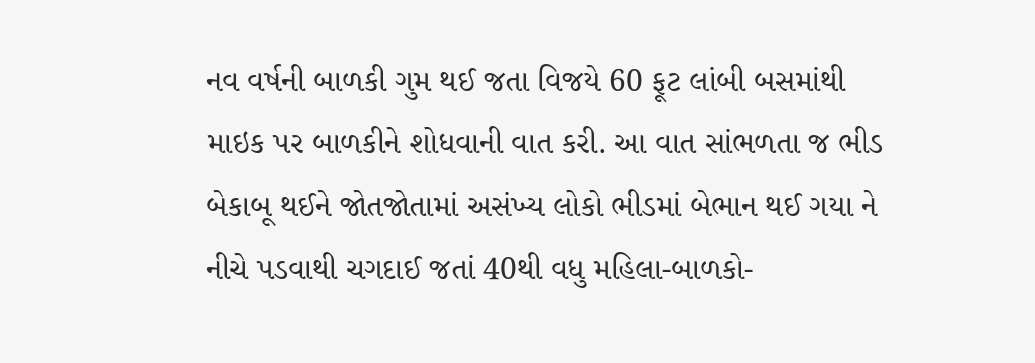નવ વર્ષની બાળકી ગુમ થઈ જતા વિજયે 60 ફૂટ લાંબી બસમાંથી માઇક પર બાળકીને શોધવાની વાત કરી. આ વાત સાંભળતા જ ભીડ બેકાબૂ થઈને જોતજોતામાં અસંખ્ય લોકો ભીડમાં બેભાન થઈ ગયા ને નીચે પડવાથી ચગદાઈ જતાં 40થી વધુ મહિલા-બાળકો-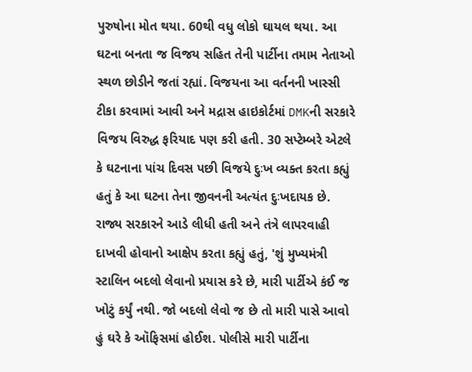પુરુષોના મોત થયા. 60થી વધુ લોકો ઘાયલ થયા. આ ઘટના બનતા જ વિજય સહિત તેની પાર્ટીના તમામ નેતાઓ સ્થળ છોડીને જતાં રહ્યાં. વિજયના આ વર્તનની ખાસ્સી ટીકા કરવામાં આવી અને મદ્રાસ હાઇકોર્ટમાં DMKની સરકારે વિજય વિરુદ્ધ ફરિયાદ પણ કરી હતી. 30 સપ્ટેમ્બરે એટલે કે ઘટનાના પાંચ દિવસ પછી વિજયે દુઃખ વ્યક્ત કરતા કહ્યું હતું કે આ ઘટના તેના જીવનની અત્યંત દુઃખદાયક છે. રાજ્ય સરકારને આડે લીધી હતી અને તંત્રે લાપરવાહી દાખવી હોવાનો આક્ષેપ કરતા કહ્યું હતું, 'શું મુખ્યમંત્રી સ્ટાલિન બદલો લેવાનો પ્રયાસ કરે છે, મારી પાર્ટીએ કંઈ જ ખોટું કર્યું નથી. જો બદલો લેવો જ છે તો મારી પાસે આવો હું ઘરે કે ઑફિસમાં હોઈશ. પોલીસે મારી પાર્ટીના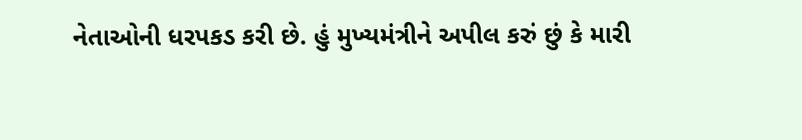નેતાઓની ધરપકડ કરી છે. હું મુખ્યમંત્રીને અપીલ કરું છું કે મારી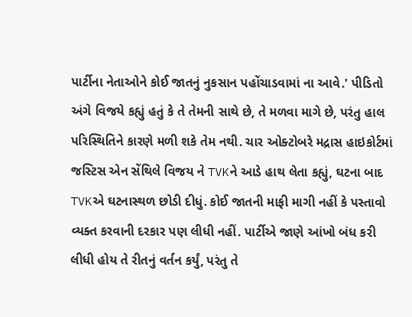પાર્ટીના નેતાઓને કોઈ જાતનું નુકસાન પહોંચાડવામાં ના આવે.' પીડિતો અંગે વિજયે કહ્યું હતું કે તે તેમની સાથે છે, તે મળવા માગે છે, પરંતુ હાલ પરિસ્થિતિને કારણે મળી શકે તેમ નથી. ચાર ઓક્ટોબરે મદ્રાસ હાઇકોર્ટમાં જસ્ટિસ એન સેંથિલે વિજય ને TVKને આડે હાથ લેતા કહ્યું, ઘટના બાદ TVKએ ઘટનાસ્થળ છોડી દીધું. કોઈ જાતની માફી માગી નહીં કે પસ્તાવો વ્યક્ત કરવાની દરકાર પણ લીધી નહીં. પાર્ટીએ જાણે આંખો બંધ કરી લીધી હોય તે રીતનું વર્તન કર્યું, પરંતુ તે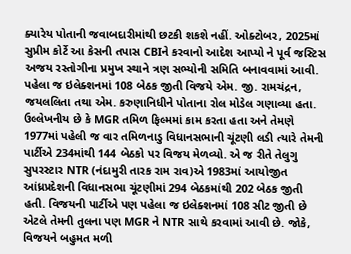ક્યારેય પોતાની જવાબદારીમાંથી છટકી શકશે નહીં. ઓક્ટોબર, 2025માં સુપ્રીમ કોર્ટે આ કેસની તપાસ CBIને કરવાનો આદેશ આપ્યો ને પૂર્વ જસ્ટિસ અજય રસ્તોગીના પ્રમુખ સ્થાને ત્રણ સભ્યોની સમિતિ બનાવવામાં આવી. પહેલા જ ઇલેક્શનમાં 108 બેઠક જીતી વિજયે એમ. જી. રામચંદ્રન, જયલલિતા તથા એમ. કરુણાનિધીને પોતાના રોલ મોડેલ ગણાવ્યા હતા. ઉલ્લેખનીય છે કે MGR તમિળ ફિલ્મમાં કામ કરતા હતા અને તેમણે 1977માં પહેલી જ વાર તમિળનાડુ વિધાનસભાની ચૂંટણી લડી ત્યારે તેમની પાર્ટીએ 234માંથી 144 બેઠકો પર વિજય મેળવ્યો. એ જ રીતે તેલુગુ સુપરસ્ટાર NTR (નંદામુરી તારક રામ રાવ)એ 1983માં આયોજીત આંધ્રપ્રદેશની વિધાનસભા ચૂંટણીમાં 294 બેઠકમાંથી 202 બેઠક જીતી હતી. વિજયની પાર્ટીએ પણ પહેલા જ ઇલેક્શનમાં 108 સીટ જીતી છે એટલે તેમની તુલના પણ MGR ને NTR સાથે કરવામાં આવી છે. જોકે, વિજયને બહુમત મળી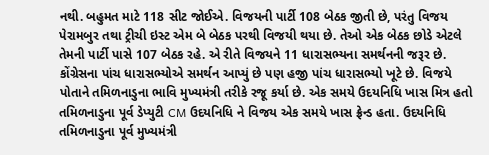નથી. બહુમત માટે 118 સીટ જોઈએ. વિજયની પાર્ટી 108 બેઠક જીતી છે, પરંતુ વિજય પેરામબુર તથા ટ્રીચી ઇસ્ટ એમ બે બેઠક પરથી વિજયી થયા છે. તેઓ એક બેઠક છોડે એટલે તેમની પાર્ટી પાસે 107 બેઠક રહે. એ રીતે વિજયને 11 ધારાસભ્યના સમર્થનની જરૂર છે. કોંગ્રેસના પાંચ ધારાસભ્યોએ સમર્થન આપ્યું છે પણ હજી પાંચ ધારાસભ્યો ખૂટે છે. વિજયે પોતાને તમિળનાડુના ભાવિ મુખ્યમંત્રી તરીકે રજૂ કર્યા છે. એક સમયે ઉદયનિધિ ખાસ મિત્ર હતો તમિળનાડુના પૂર્વ ડેપ્યુટી CM ઉદયનિધિ ને વિજય એક સમયે ખાસ ફ્રેન્ડ હતા. ઉદયનિધિ તમિળનાડુના પૂર્વ મુખ્યમંત્રી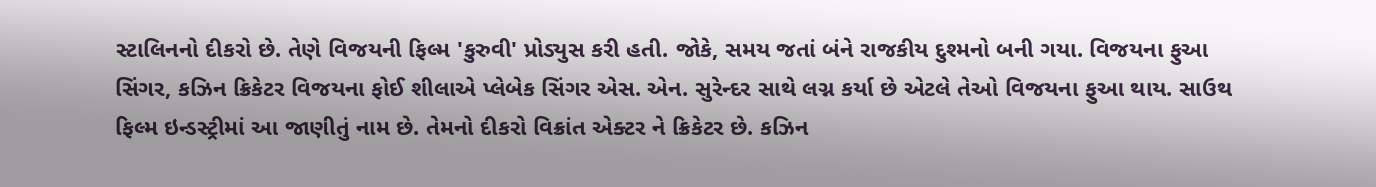સ્ટાલિનનો દીકરો છે. તેણે વિજયની ફિલ્મ 'કુરુવી' પ્રોડ્યુસ કરી હતી. જોકે, સમય જતાં બંને રાજકીય દુશ્મનો બની ગયા. વિજયના ફુઆ સિંગર, કઝિન ક્રિકેટર વિજયના ફોઈ શીલાએ પ્લેબેક સિંગર એસ. એન. સુરેન્દર સાથે લગ્ન કર્યા છે એટલે તેઓ વિજયના ફુઆ થાય. સાઉથ ફિલ્મ ઇન્ડસ્ટ્રીમાં આ જાણીતું નામ છે. તેમનો દીકરો વિક્રાંત એક્ટર ને ક્રિકેટર છે. કઝિન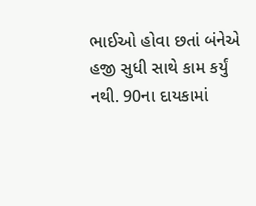ભાઈઓ હોવા છતાં બંનેએ હજી સુધી સાથે કામ કર્યું નથી. 90ના દાયકામાં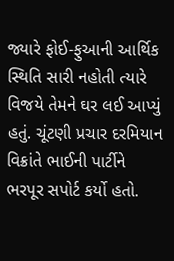જ્યારે ફોઈ-ફુઆની આર્થિક સ્થિતિ સારી નહોતી ત્યારે વિજયે તેમને ઘર લઈ આપ્યું હતું. ચૂંટણી પ્રચાર દરમિયાન વિક્રાંતે ભાઈની પાર્ટીને ભરપૂર સપોર્ટ કર્યો હતો.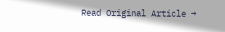Read Original Article →